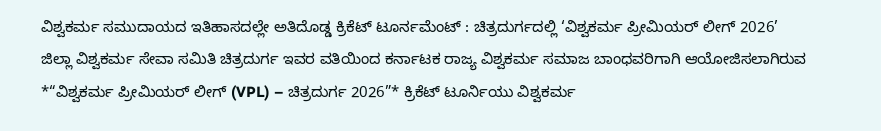ವಿಶ್ವಕರ್ಮ ಸಮುದಾಯದ ಇತಿಹಾಸದಲ್ಲೇ ಅತಿದೊಡ್ಡ ಕ್ರಿಕೆಟ್ ಟೂರ್ನಮೆಂಟ್ : ಚಿತ್ರದುರ್ಗದಲ್ಲಿ ‘ವಿಶ್ವಕರ್ಮ ಪ್ರೀಮಿಯರ್ ಲೀಗ್ 2026’
ಜಿಲ್ಲಾ ವಿಶ್ವಕರ್ಮ ಸೇವಾ ಸಮಿತಿ ಚಿತ್ರದುರ್ಗ ಇವರ ವತಿಯಿಂದ ಕರ್ನಾಟಕ ರಾಜ್ಯ ವಿಶ್ವಕರ್ಮ ಸಮಾಜ ಬಾಂಧವರಿಗಾಗಿ ಆಯೋಜಿಸಲಾಗಿರುವ *“ವಿಶ್ವಕರ್ಮ ಪ್ರೀಮಿಯರ್ ಲೀಗ್ (VPL) – ಚಿತ್ರದುರ್ಗ 2026”* ಕ್ರಿಕೆಟ್ ಟೂರ್ನಿಯು ವಿಶ್ವಕರ್ಮ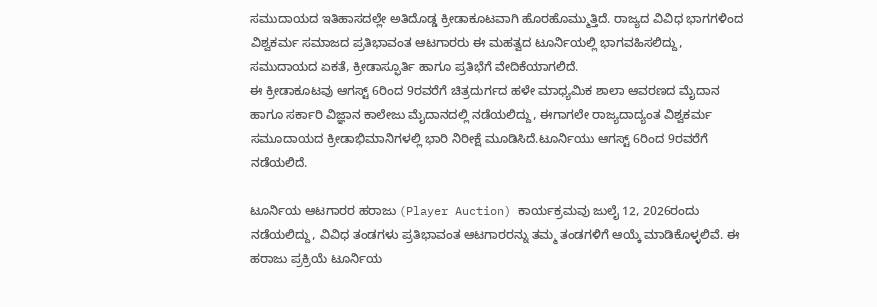ಸಮುದಾಯದ ಇತಿಹಾಸದಲ್ಲೇ ಅತಿದೊಡ್ಡ ಕ್ರೀಡಾಕೂಟವಾಗಿ ಹೊರಹೊಮ್ಮುತ್ತಿದೆ. ರಾಜ್ಯದ ವಿವಿಧ ಭಾಗಗಳಿಂದ ವಿಶ್ವಕರ್ಮ ಸಮಾಜದ ಪ್ರತಿಭಾವಂತ ಆಟಗಾರರು ಈ ಮಹತ್ವದ ಟೂರ್ನಿಯಲ್ಲಿ ಭಾಗವಹಿಸಲಿದ್ದು, ಸಮುದಾಯದ ಏಕತೆ, ಕ್ರೀಡಾಸ್ಫೂರ್ತಿ ಹಾಗೂ ಪ್ರತಿಭೆಗೆ ವೇದಿಕೆಯಾಗಲಿದೆ.
ಈ ಕ್ರೀಡಾಕೂಟವು ಆಗಸ್ಟ್ 6ರಿಂದ 9ರವರೆಗೆ ಚಿತ್ರದುರ್ಗದ ಹಳೇ ಮಾಧ್ಯಮಿಕ ಶಾಲಾ ಆವರಣದ ಮೈದಾನ ಹಾಗೂ ಸರ್ಕಾರಿ ವಿಜ್ಞಾನ ಕಾಲೇಜು ಮೈದಾನದಲ್ಲಿ ನಡೆಯಲಿದ್ದು, ಈಗಾಗಲೇ ರಾಜ್ಯದಾದ್ಯಂತ ವಿಶ್ವಕರ್ಮ ಸಮೂದಾಯದ ಕ್ರೀಡಾಭಿಮಾನಿಗಳಲ್ಲಿ ಭಾರಿ ನಿರೀಕ್ಷೆ ಮೂಡಿಸಿದೆ.ಟೂರ್ನಿಯು ಆಗಸ್ಟ್ 6ರಿಂದ 9ರವರೆಗೆ ನಡೆಯಲಿದೆ.

ಟೂರ್ನಿಯ ಆಟಗಾರರ ಹರಾಜು (Player Auction) ಕಾರ್ಯಕ್ರಮವು ಜುಲೈ 12, 2026ರಂದು ನಡೆಯಲಿದ್ದು, ವಿವಿಧ ತಂಡಗಳು ಪ್ರತಿಭಾವಂತ ಆಟಗಾರರನ್ನು ತಮ್ಮ ತಂಡಗಳಿಗೆ ಆಯ್ಕೆ ಮಾಡಿಕೊಳ್ಳಲಿವೆ. ಈ ಹರಾಜು ಪ್ರಕ್ರಿಯೆ ಟೂರ್ನಿಯ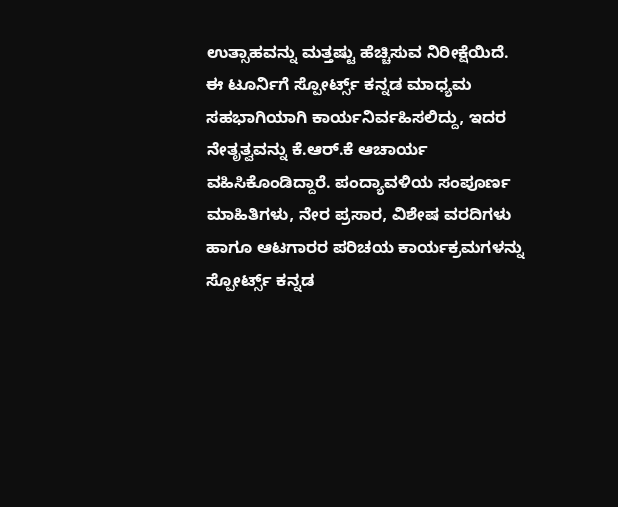ಉತ್ಸಾಹವನ್ನು ಮತ್ತಷ್ಟು ಹೆಚ್ಚಿಸುವ ನಿರೀಕ್ಷೆಯಿದೆ.
ಈ ಟೂರ್ನಿಗೆ ಸ್ಪೋರ್ಟ್ಸ್ ಕನ್ನಡ ಮಾಧ್ಯಮ ಸಹಭಾಗಿಯಾಗಿ ಕಾರ್ಯನಿರ್ವಹಿಸಲಿದ್ದು, ಇದರ ನೇತೃತ್ವವನ್ನು ಕೆ.ಆರ್.ಕೆ ಆಚಾರ್ಯ ವಹಿಸಿಕೊಂಡಿದ್ದಾರೆ. ಪಂದ್ಯಾವಳಿಯ ಸಂಪೂರ್ಣ ಮಾಹಿತಿಗಳು, ನೇರ ಪ್ರಸಾರ, ವಿಶೇಷ ವರದಿಗಳು ಹಾಗೂ ಆಟಗಾರರ ಪರಿಚಯ ಕಾರ್ಯಕ್ರಮಗಳನ್ನು ಸ್ಪೋರ್ಟ್ಸ್ ಕನ್ನಡ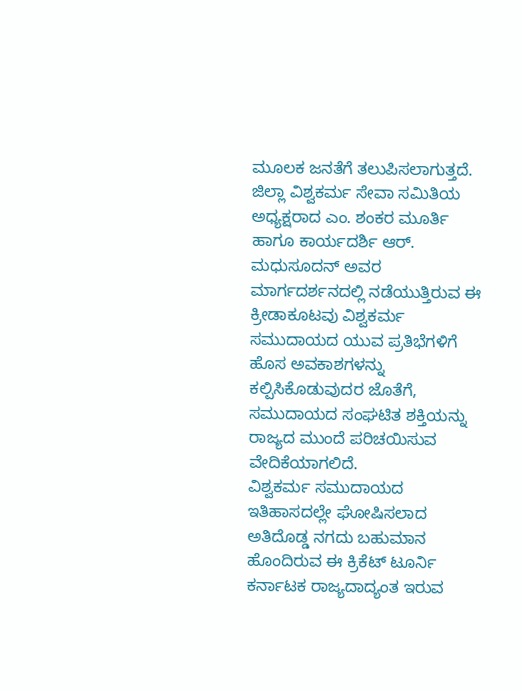ಮೂಲಕ ಜನತೆಗೆ ತಲುಪಿಸಲಾಗುತ್ತದೆ.
ಜಿಲ್ಲಾ ವಿಶ್ವಕರ್ಮ ಸೇವಾ ಸಮಿತಿಯ ಅಧ್ಯಕ್ಷರಾದ ಎಂ. ಶಂಕರ ಮೂರ್ತಿ ಹಾಗೂ ಕಾರ್ಯದರ್ಶಿ ಆರ್. ಮಧುಸೂದನ್ ಅವರ ಮಾರ್ಗದರ್ಶನದಲ್ಲಿ ನಡೆಯುತ್ತಿರುವ ಈ ಕ್ರೀಡಾಕೂಟವು ವಿಶ್ವಕರ್ಮ ಸಮುದಾಯದ ಯುವ ಪ್ರತಿಭೆಗಳಿಗೆ ಹೊಸ ಅವಕಾಶಗಳನ್ನು ಕಲ್ಪಿಸಿಕೊಡುವುದರ ಜೊತೆಗೆ, ಸಮುದಾಯದ ಸಂಘಟಿತ ಶಕ್ತಿಯನ್ನು ರಾಜ್ಯದ ಮುಂದೆ ಪರಿಚಯಿಸುವ ವೇದಿಕೆಯಾಗಲಿದೆ.
ವಿಶ್ವಕರ್ಮ ಸಮುದಾಯದ ಇತಿಹಾಸದಲ್ಲೇ ಘೋಷಿಸಲಾದ ಅತಿದೊಡ್ಡ ನಗದು ಬಹುಮಾನ ಹೊಂದಿರುವ ಈ ಕ್ರಿಕೆಟ್ ಟೂರ್ನಿ ಕರ್ನಾಟಕ ರಾಜ್ಯದಾದ್ಯಂತ ಇರುವ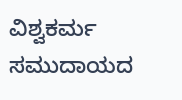ವಿಶ್ವಕರ್ಮ ಸಮುದಾಯದ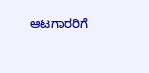ಆಟಗಾರರಿಗೆ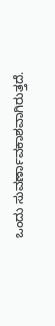ಒಂದು ಸುವರ್ಣಾವಕಾಶವಾಗಿರುತ್ತದೆ.